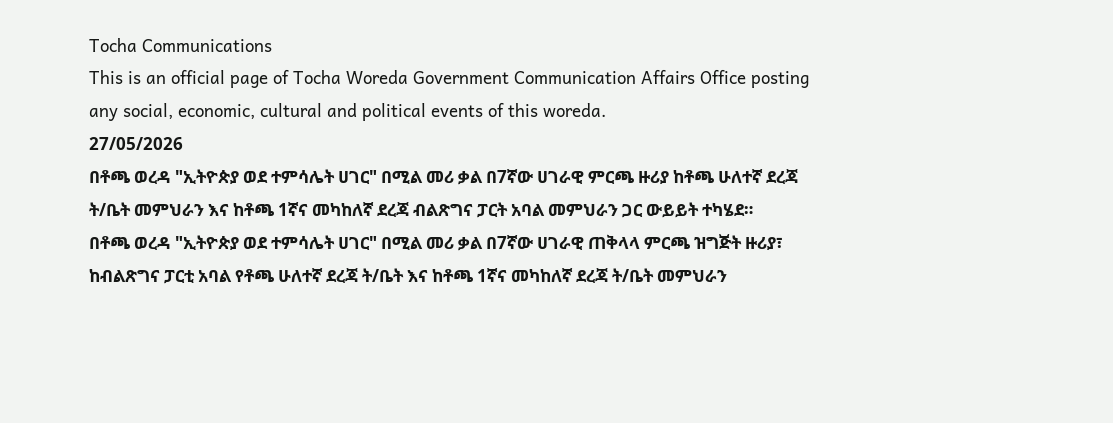Tocha Communications
This is an official page of Tocha Woreda Government Communication Affairs Office posting any social, economic, cultural and political events of this woreda.
27/05/2026
በቶጫ ወረዳ "ኢትዮጵያ ወደ ተምሳሌት ሀገር" በሚል መሪ ቃል በ7ኛው ሀገራዊ ምርጫ ዙሪያ ከቶጫ ሁለተኛ ደረጃ ት/ቤት መምህራን እና ከቶጫ 1ኛና መካከለኛ ደረጃ ብልጽግና ፓርት አባል መምህራን ጋር ውይይት ተካሄደ።
በቶጫ ወረዳ "ኢትዮጵያ ወደ ተምሳሌት ሀገር" በሚል መሪ ቃል በ7ኛው ሀገራዊ ጠቅላላ ምርጫ ዝግጅት ዙሪያ፣ ከብልጽግና ፓርቲ አባል የቶጫ ሁለተኛ ደረጃ ት/ቤት እና ከቶጫ 1ኛና መካከለኛ ደረጃ ት/ቤት መምህራን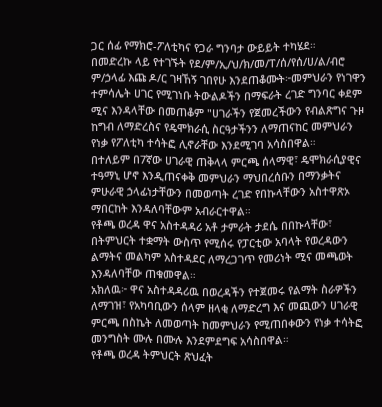ጋር ሰፊ የማክሮ-ፖለቲካና የጋራ ግንባታ ውይይት ተካሄደ።
በመድረኩ ላይ የተገኙት የደ/ም/ኢ/ህ/ክ/መ/ፐ/ሰ/የሰ/ሀ/ል/ብሮ ም/ኃላፊ እጩ ዶ/ር ገዛኸኝ ገበየሁ እንደጠቆሙት፦መምህራን የነገዋን ተምሳሌት ሀገር የሚገነቡ ትውልዶችን በማፍራት ረገድ ግንባር ቀደም ሚና እንዳላቸው በመጠቆም "ሀገራችን የጀመረችውን የብልጽግና ጉዞ ከግብ ለማድረስና የዴሞክራሲ ስርዓታችንን ለማጠናከር መምህራን የነቃ የፖለቲካ ተሳትፎ ሊኖራቸው እንደሚገባ አሳስበዋል።
በተለይም በ7ኛው ሀገራዊ ጠቅላላ ምርጫ ሰላማዊ፣ ዴሞክራሲያዊና ተዓማኒ ሆኖ እንዲጠናቀቅ መምህራን ማህበረሰቡን በማንቃትና ምሁራዊ ኃላፊነታቸውን በመወጣት ረገድ የበኩላቸውን አስተዋጽኦ ማበርከት እንዳለባቸውም አብራርተዋል።
የቶጫ ወረዳ ዋና አስተዳዳሪ አቶ ታምራት ታደሴ በበኩላቸው፣ በትምህርት ተቋማት ውስጥ የሚሰሩ የፓርቲው አባላት የወረዳውን ልማትና መልካም አስተዳደር ለማረጋገጥ የመሪነት ሚና መጫወት እንዳለባቸው ጠቁመዋል።
አክለዉ፦ ዋና አስተዳዳሪዉ በወረዳችን የተጀመሩ የልማት ስራዎችን ለማገዝ፣ የአካባቢውን ሰላም ዘላቂ ለማድረግ እና መጪውን ሀገራዊ ምርጫ በስኬት ለመወጣት ከመምህራን የሚጠበቀውን የነቃ ተሳትፎ መንግስት ሙሉ በሙሉ እንደምደግፍ አሳስበዋል።
የቶጫ ወረዳ ትምህርት ጽህፈት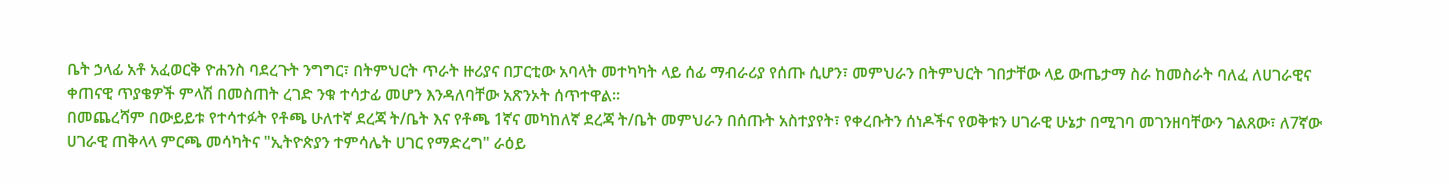ቤት ኃላፊ አቶ አፈወርቅ ዮሐንስ ባደረጉት ንግግር፣ በትምህርት ጥራት ዙሪያና በፓርቲው አባላት መተካካት ላይ ሰፊ ማብራሪያ የሰጡ ሲሆን፣ መምህራን በትምህርት ገበታቸው ላይ ውጤታማ ስራ ከመስራት ባለፈ ለሀገራዊና ቀጠናዊ ጥያቄዎች ምላሽ በመስጠት ረገድ ንቁ ተሳታፊ መሆን እንዳለባቸው አጽንኦት ሰጥተዋል።
በመጨረሻም በውይይቱ የተሳተፉት የቶጫ ሁለተኛ ደረጃ ት/ቤት እና የቶጫ 1ኛና መካከለኛ ደረጃ ት/ቤት መምህራን በሰጡት አስተያየት፣ የቀረቡትን ሰነዶችና የወቅቱን ሀገራዊ ሁኔታ በሚገባ መገንዘባቸውን ገልጸው፣ ለ7ኛው ሀገራዊ ጠቅላላ ምርጫ መሳካትና "ኢትዮጵያን ተምሳሌት ሀገር የማድረግ" ራዕይ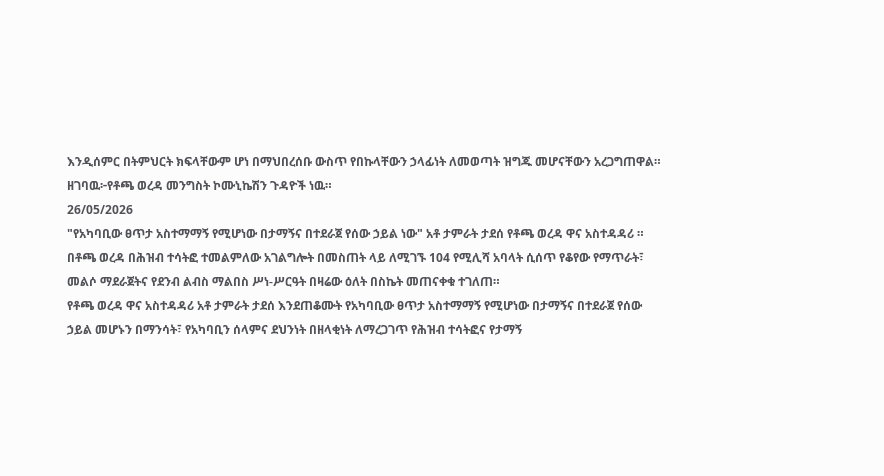እንዲሰምር በትምህርት ክፍላቸውም ሆነ በማህበረሰቡ ውስጥ የበኩላቸውን ኃላፊነት ለመወጣት ዝግጁ መሆናቸውን አረጋግጠዋል።
ዘገባዉ፦የቶጫ ወረዳ መንግስት ኮሙኒኬሽን ጉዳዮች ነዉ።
26/05/2026
"የአካባቢው ፀጥታ አስተማማኝ የሚሆነው በታማኝና በተደራጀ የሰው ኃይል ነው" አቶ ታምራት ታደሰ የቶጫ ወረዳ ዋና አስተዳዳሪ ።
በቶጫ ወረዳ በሕዝብ ተሳትፎ ተመልምለው አገልግሎት በመስጠት ላይ ለሚገኙ 104 የሚሊሻ አባላት ሲሰጥ የቆየው የማጥራት፣ መልሶ ማደራጀትና የደንብ ልብስ ማልበስ ሥነ-ሥርዓት በዛሬው ዕለት በስኬት መጠናቀቁ ተገለጠ።
የቶጫ ወረዳ ዋና አስተዳዳሪ አቶ ታምራት ታደሰ እንደጠቆሙት የአካባቢው ፀጥታ አስተማማኝ የሚሆነው በታማኝና በተደራጀ የሰው ኃይል መሆኑን በማንሳት፣ የአካባቢን ሰላምና ደህንነት በዘላቂነት ለማረጋገጥ የሕዝብ ተሳትፎና የታማኝ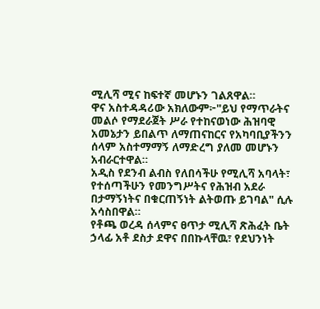ሚሊሻ ሚና ከፍተኛ መሆኑን ገልጸዋል።
ዋና አስተዳዳሪው አክለውም፦"ይህ የማጥራትና መልሶ የማደራጀት ሥራ የተከናወነው ሕዝባዊ አመኔታን ይበልጥ ለማጠናከርና የአካባቢያችንን ሰላም አስተማማኝ ለማድረግ ያለመ መሆኑን አብራርተዋል።
አዲስ የደንብ ልብስ የለበሳችሁ የሚሊሻ አባላት፣ የተሰጣችሁን የመንግሥትና የሕዝብ አደራ በታማኝነትና በቁርጠኝነት ልትወጡ ይገባል" ሲሉ አሳስበዋል።
የቶጫ ወረዳ ሰላምና ፀጥታ ሚሊሻ ጽሕፈት ቤት ኃላፊ አቶ ደስታ ደዋና በበኩላቸዉ፣ የደህንነት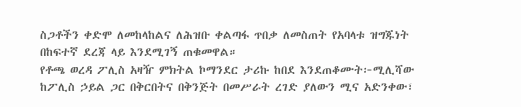ስጋቶችን ቀድሞ ለመከላከልና ለሕዝቡ ቀልጣፋ ጥበቃ ለመስጠት የአባላቱ ዝግጁነት በከፍተኛ ደረጃ ላይ እንደሚገኝ ጠቁመዋል።
የቶጫ ወረዳ ፖሊስ አዛዥ ምክትል ኮማንደር ታሪኩ ከበደ እንደጠቆሙት፦ሚሊሻው ከፖሊስ ኃይል ጋር በቅርበትና በቅንጅት በመሥራት ረገድ ያለውን ሚና አድንቀው፣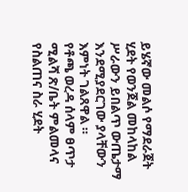ይሄኛው መልሶ የማደራጀት ሂደት የወንጀል መከላከል ሥራውን ይበልጥ ውጤታማ እንደሚያደርገው ያላቸውን እምነት ገልጸዋል ።
የቶጫ ወረዳ ሰላም ፀጥታ ሚልሻ ጽ/ቤት ምልመላና የስልጠና ስራ ሂደት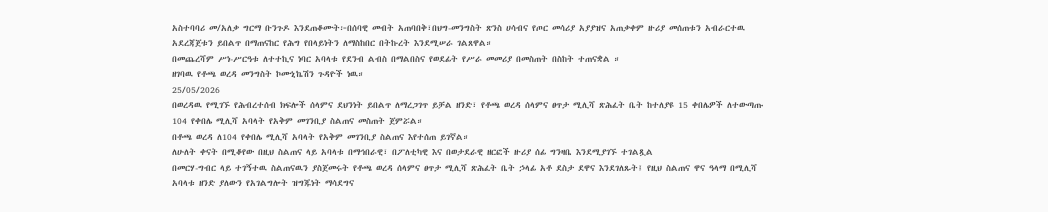አስተባባሪ መ/አለቃ ግርማ ቡንጉዶ እንደጠቆሙት፦በሰባዊ መብት አጠባበቅ፣በህግ-መንግስት ጽንስ ሀሳብና የጦር መሳሪያ አያያዝና አጠቃቀም ዙሪያ መሰጠቱን አብራርተዉ አደረጃጀቱን ይበልጥ በማጠናከር የሕግ የበላይነትን ለማስከበር በትኩረት እንደሚሠራ ገልጸዋል።
በመጨረሻም ሥነ-ሥርዓቱ ለተተኪና ነባር አባላቱ የደንብ ልብስ በማልበስና የወደፊት የሥራ መመሪያ በመስጠት በስከት ተጠናቋል ።
ዘገባዉ የቶጫ ወረዳ መንግስት ኮሙኒኬሽን ጉዳዮች ነዉ።
25/05/2026
በወረዳዉ የሚገኙ የሕብረተሰብ ክፍሎች ሰላምና ደህንነት ይበልጥ ለማረጋገጥ ይቻል ዘንድ፣ የቶጫ ወረዳ ሰላምና ፀጥታ ሚሊሻ ጽሕፈት ቤት ከተለያዩ 15 ቀበሌዎች ለተውጣጡ 104 የቀበሌ ሚሊሻ አባላት የአቅም መገንቢያ ስልጠና መስጠት ጀምሯል።
በቶጫ ወረዳ ለ104 የቀበሌ ሚሊሻ አባላት የአቅም መገንቢያ ስልጠና እየተሰጠ ይገኛል።
ለሁለት ቀናት በሚቆየው በዚህ ስልጠና ላይ አባላቱ በማኅበራዊ፣ በፖለቲካዊ እና በወታደራዊ ዘርፎች ዙሪያ ሰፊ ግንዛቤ እንደሚያገኙ ተገልጿል
በመርሃ-ግብር ላይ ተገኝተዉ ስልጠናዉን ያስጀመሩት የቶጫ ወረዳ ሰላምና ፀጥታ ሚሊሻ ጽሕፈት ቤት ኃላፊ አቶ ደስታ ደዋና እንደገለጹት፤ የዚህ ስልጠና ዋና ዓላማ በሚሊሻ አባላቱ ዘንድ ያለውን የአገልግሎት ዝግጁነት ማሳደግና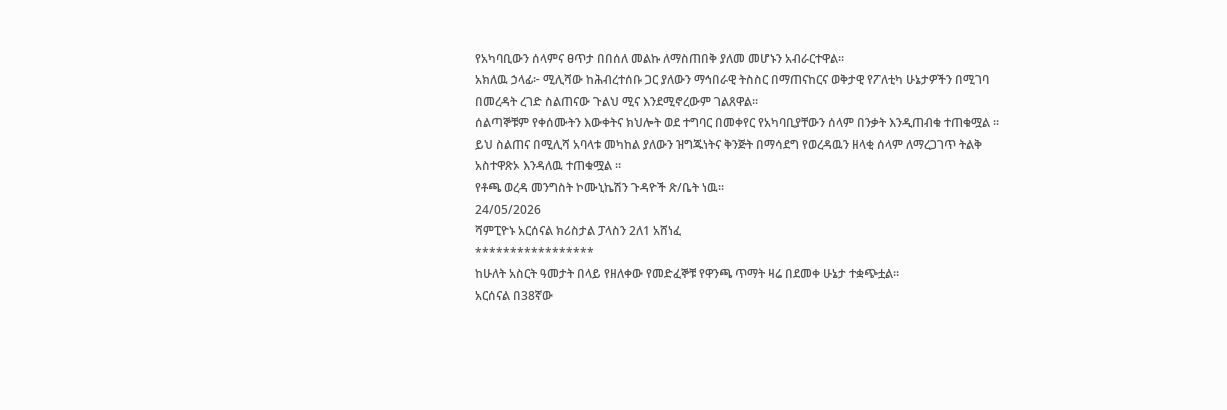የአካባቢውን ሰላምና ፀጥታ በበሰለ መልኩ ለማስጠበቅ ያለመ መሆኑን አብራርተዋል።
አክለዉ ኃላፊ፦ ሚሊሻው ከሕብረተሰቡ ጋር ያለውን ማኅበራዊ ትስስር በማጠናከርና ወቅታዊ የፖለቲካ ሁኔታዎችን በሚገባ በመረዳት ረገድ ስልጠናው ጉልህ ሚና እንደሚኖረውም ገልጸዋል።
ሰልጣኞቹም የቀሰሙትን እውቀትና ክህሎት ወደ ተግባር በመቀየር የአካባቢያቸውን ሰላም በንቃት እንዲጠብቁ ተጠቁሟል ።
ይህ ስልጠና በሚሊሻ አባላቱ መካከል ያለውን ዝግጁነትና ቅንጅት በማሳደግ የወረዳዉን ዘላቂ ሰላም ለማረጋገጥ ትልቅ አስተዋጽኦ እንዳለዉ ተጠቁሟል ።
የቶጫ ወረዳ መንግስት ኮሙኒኬሽን ጉዳዮች ጽ/ቤት ነዉ።
24/05/2026
ሻምፒዮኑ አርሰናል ክሪስታል ፓላስን 2ለ1 አሸነፈ
*****************
ከሁለት አስርት ዓመታት በላይ የዘለቀው የመድፈኞቹ የዋንጫ ጥማት ዛሬ በደመቀ ሁኔታ ተቋጭቷል።
አርሰናል በ38ኛው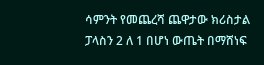ሳምንት የመጨረሻ ጨዋታው ክሪስታል ፓላስን 2 ለ 1 በሆነ ውጤት በማሸነፍ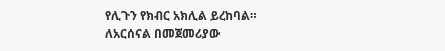የሊጉን የክብር አክሊል ይረከባል።
ለአርሰናል በመጀመሪያው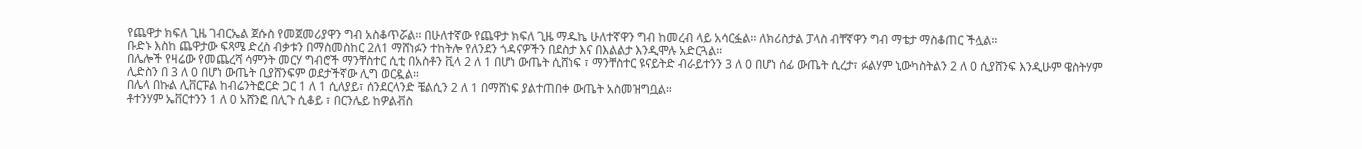የጨዋታ ክፍለ ጊዜ ገብርኤል ጀሱስ የመጀመሪያዋን ግብ አስቆጥሯል፡፡ በሁለተኛው የጨዋታ ክፍለ ጊዜ ማዱኬ ሁለተኛዋን ግብ ከመረብ ላይ አሳርፏል፡፡ ለክሪስታል ፓላስ ብቸኛዋን ግብ ማቴታ ማስቆጠር ችሏል፡፡
ቡድኑ እስከ ጨዋታው ፍጻሜ ድረስ ብቃቱን በማስመስከር 2ለ1 ማሸነፉን ተከትሎ የለንደን ጎዳናዎችን በደስታ እና በእልልታ እንዲሞሉ አድርጓል።
በሌሎች የዛሬው የመጨረሻ ሳምንት መርሃ ግብሮች ማንቸስተር ሲቲ በአስቶን ቪላ 2 ለ 1 በሆነ ውጤት ሲሸነፍ ፣ ማንቸስተር ዩናይትድ ብራይተንን 3 ለ 0 በሆነ ሰፊ ውጤት ሲረታ፣ ፉልሃም ኒውካስትልን 2 ለ 0 ሲያሸንፍ እንዲሁም ዌስትሃም ሊድስን በ 3 ለ 0 በሆነ ውጤት ቢያሸንፍም ወደታችኛው ሊግ ወርዷል።
በሌላ በኩል ሊቨርፑል ከብሬንትፎርድ ጋር 1 ለ 1 ሲለያይ፣ ሰንደርላንድ ቼልሲን 2 ለ 1 በማሸነፍ ያልተጠበቀ ውጤት አስመዝግቧል።
ቶተንሃም ኤቨርተንን 1 ለ 0 አሸንፎ በሊጉ ሲቆይ ፣ በርንሌይ ከዎልቭስ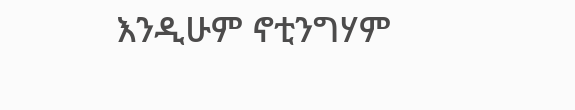እንዲሁም ኖቲንግሃም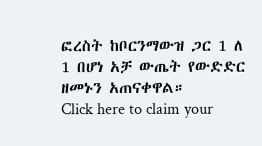ፎረስት ከቦርንማውዝ ጋር 1 ለ 1 በሆነ አቻ ውጤት የውድድር ዘመኑን አጠናቀዋል።
Click here to claim your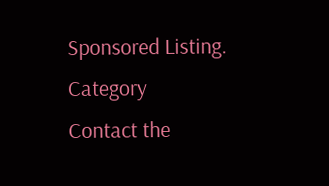Sponsored Listing.
Category
Contact the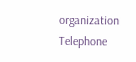organization
Telephone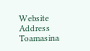Website
Address
Toamasina